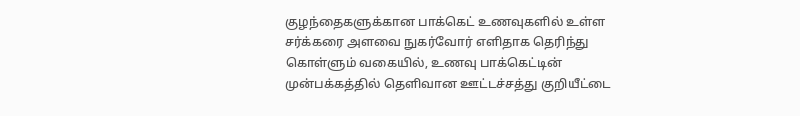குழந்தைகளுக்கான பாக்கெட் உணவுகளில் உள்ள சர்க்கரை அளவை நுகர்வோர் எளிதாக தெரிந்து கொள்ளும் வகையில், உணவு பாக்கெட்டின் முன்பக்கத்தில் தெளிவான ஊட்டச்சத்து குறியீட்டை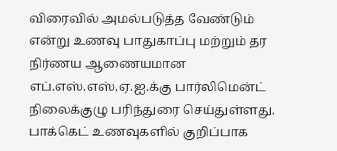விரைவில் அமல்படுத்த வேண்டும் என்று உணவு பாதுகாப்பு மற்றும் தர நிர்ணய ஆணையமான எப்.எஸ்.எஸ்.ஏ.ஐ.க்கு பார்லிமென்ட் நிலைக்குழு பரிந்துரை செய்துள்ளது.
பாக்கெட் உணவுகளில் குறிப்பாக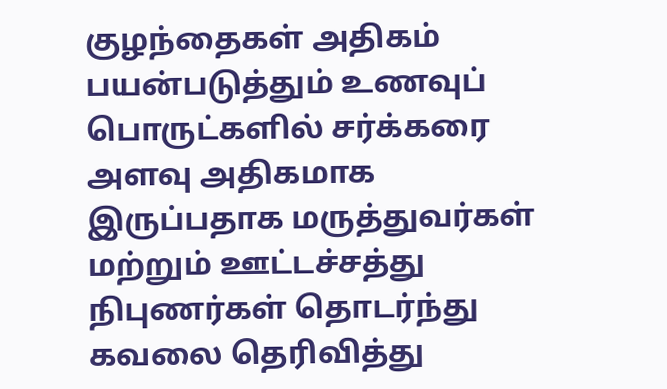குழந்தைகள் அதிகம் பயன்படுத்தும் உணவுப் பொருட்களில் சர்க்கரை அளவு அதிகமாக இருப்பதாக மருத்துவர்கள் மற்றும் ஊட்டச்சத்து நிபுணர்கள் தொடர்ந்து கவலை தெரிவித்து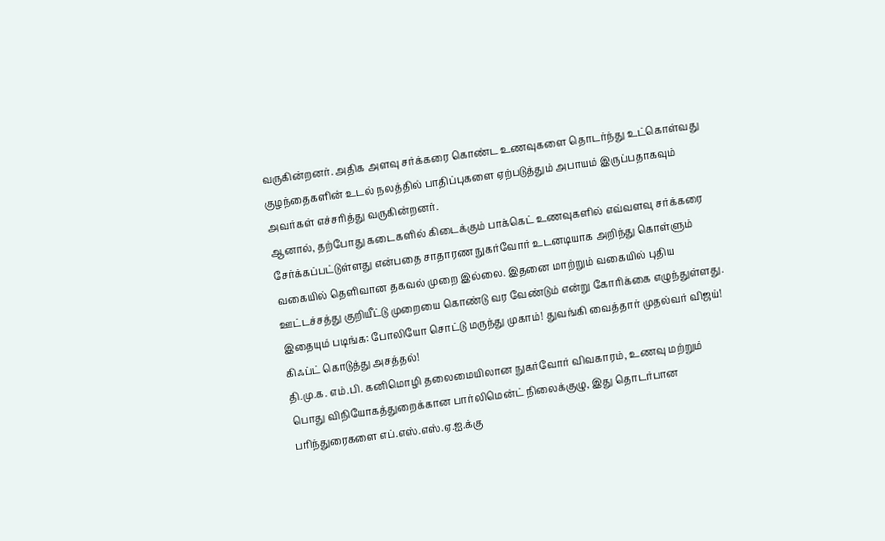வருகின்றனர். அதிக அளவு சர்க்கரை கொண்ட உணவுகளை தொடர்ந்து உட்கொள்வது குழந்தைகளின் உடல் நலத்தில் பாதிப்புகளை ஏற்படுத்தும் அபாயம் இருப்பதாகவும் அவர்கள் எச்சரித்து வருகின்றனர்.
ஆனால், தற்போது கடைகளில் கிடைக்கும் பாக்கெட் உணவுகளில் எவ்வளவு சர்க்கரை சேர்க்கப்பட்டுள்ளது என்பதை சாதாரண நுகர்வோர் உடனடியாக அறிந்து கொள்ளும் வகையில் தெளிவான தகவல் முறை இல்லை. இதனை மாற்றும் வகையில் புதிய ஊட்டச்சத்து குறியீட்டு முறையை கொண்டு வர வேண்டும் என்று கோரிக்கை எழுந்துள்ளது.
இதையும் படிங்க: போலியோ சொட்டு மருந்து முகாம்! துவங்கி வைத்தார் முதல்வர் விஜய்! கிஃப்ட் கொடுத்து அசத்தல்!
தி.மு.க. எம்.பி. கனிமொழி தலைமையிலான நுகர்வோர் விவகாரம், உணவு மற்றும் பொது விநியோகத்துறைக்கான பார்லிமென்ட் நிலைக்குழு, இது தொடர்பான பரிந்துரைகளை எப்.எஸ்.எஸ்.ஏ.ஐ.க்கு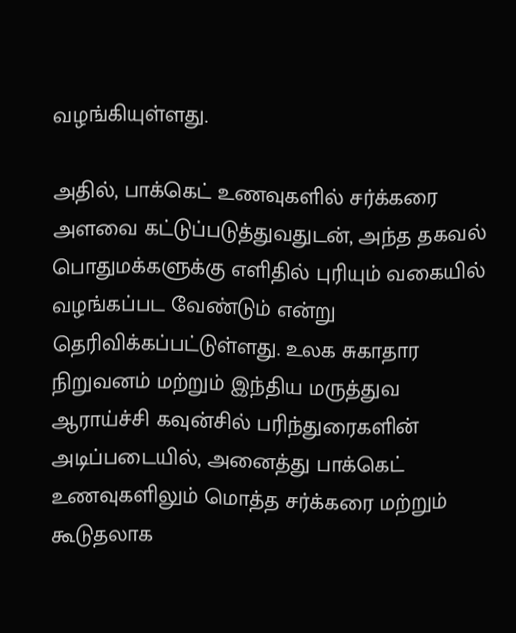வழங்கியுள்ளது.

அதில், பாக்கெட் உணவுகளில் சர்க்கரை அளவை கட்டுப்படுத்துவதுடன், அந்த தகவல் பொதுமக்களுக்கு எளிதில் புரியும் வகையில் வழங்கப்பட வேண்டும் என்று தெரிவிக்கப்பட்டுள்ளது. உலக சுகாதார நிறுவனம் மற்றும் இந்திய மருத்துவ ஆராய்ச்சி கவுன்சில் பரிந்துரைகளின் அடிப்படையில், அனைத்து பாக்கெட் உணவுகளிலும் மொத்த சர்க்கரை மற்றும் கூடுதலாக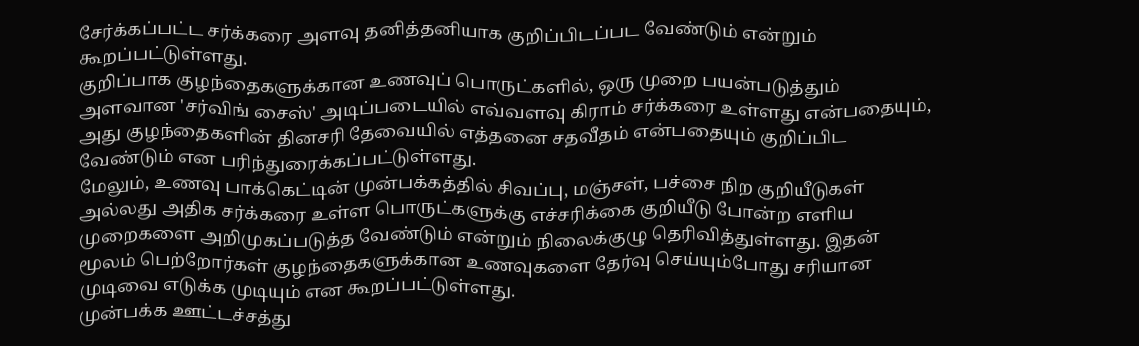சேர்க்கப்பட்ட சர்க்கரை அளவு தனித்தனியாக குறிப்பிடப்பட வேண்டும் என்றும் கூறப்பட்டுள்ளது.
குறிப்பாக குழந்தைகளுக்கான உணவுப் பொருட்களில், ஒரு முறை பயன்படுத்தும் அளவான 'சர்விங் சைஸ்' அடிப்படையில் எவ்வளவு கிராம் சர்க்கரை உள்ளது என்பதையும், அது குழந்தைகளின் தினசரி தேவையில் எத்தனை சதவீதம் என்பதையும் குறிப்பிட வேண்டும் என பரிந்துரைக்கப்பட்டுள்ளது.
மேலும், உணவு பாக்கெட்டின் முன்பக்கத்தில் சிவப்பு, மஞ்சள், பச்சை நிற குறியீடுகள் அல்லது அதிக சர்க்கரை உள்ள பொருட்களுக்கு எச்சரிக்கை குறியீடு போன்ற எளிய முறைகளை அறிமுகப்படுத்த வேண்டும் என்றும் நிலைக்குழு தெரிவித்துள்ளது. இதன் மூலம் பெற்றோர்கள் குழந்தைகளுக்கான உணவுகளை தேர்வு செய்யும்போது சரியான முடிவை எடுக்க முடியும் என கூறப்பட்டுள்ளது.
முன்பக்க ஊட்டச்சத்து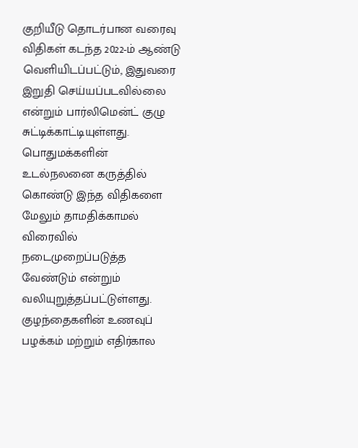குறியீடு தொடர்பான வரைவு விதிகள் கடந்த 2022-ம் ஆண்டு வெளியிடப்பட்டும், இதுவரை இறுதி செய்யப்படவில்லை என்றும் பார்லிமென்ட் குழு சுட்டிக்காட்டியுள்ளது. பொதுமக்களின் உடல்நலனை கருத்தில் கொண்டு இந்த விதிகளை மேலும் தாமதிக்காமல் விரைவில் நடைமுறைப்படுத்த வேண்டும் என்றும் வலியுறுத்தப்பட்டுள்ளது.
குழந்தைகளின் உணவுப் பழக்கம் மற்றும் எதிர்கால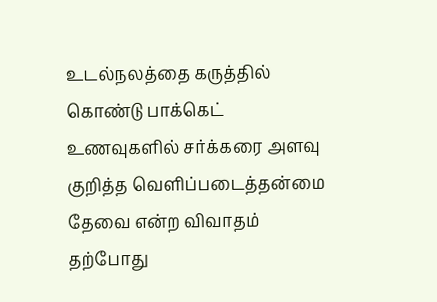உடல்நலத்தை கருத்தில் கொண்டு பாக்கெட் உணவுகளில் சர்க்கரை அளவு குறித்த வெளிப்படைத்தன்மை தேவை என்ற விவாதம் தற்போது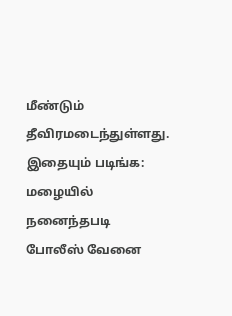மீண்டும் தீவிரமடைந்துள்ளது.
இதையும் படிங்க: மழையில் நனைந்தபடி போலீஸ் வேனை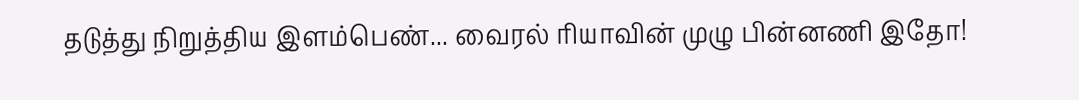தடுத்து நிறுத்திய இளம்பெண்... வைரல் ரியாவின் முழு பின்னணி இதோ!